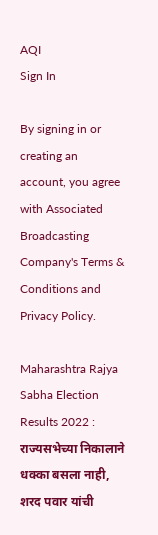AQI
Sign In

By signing in or creating an account, you agree with Associated Broadcasting Company's Terms & Conditions and Privacy Policy.

Maharashtra Rajya Sabha Election Results 2022 : राज्यसभेच्या निकालाने धक्का बसला नाही, शरद पवार यांची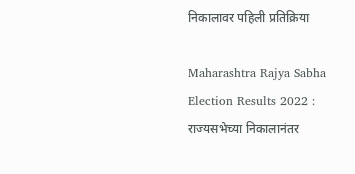निकालावर पहिली प्रतिक्रिया

Maharashtra Rajya Sabha Election Results 2022 : राज्यसभेच्या निकालानंतर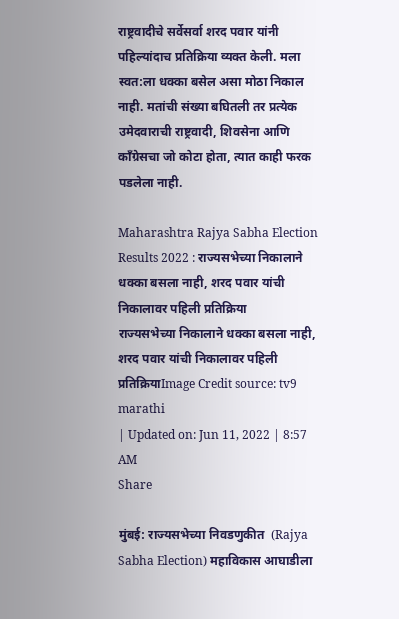राष्ट्रवादीचे सर्वेसर्वा शरद पवार यांनी पहिल्यांदाच प्रतिक्रिया व्यक्त केली. मला स्वत:ला धक्का बसेल असा मोठा निकाल नाही. मतांची संख्या बघितली तर प्रत्येक उमेदवाराची राष्ट्रवादी, शिवसेना आणि काँग्रेसचा जो कोटा होता, त्यात काही फरक पडलेला नाही.

Maharashtra Rajya Sabha Election Results 2022 : राज्यसभेच्या निकालाने धक्का बसला नाही, शरद पवार यांची निकालावर पहिली प्रतिक्रिया
राज्यसभेच्या निकालाने धक्का बसला नाही, शरद पवार यांची निकालावर पहिली प्रतिक्रियाImage Credit source: tv9 marathi
| Updated on: Jun 11, 2022 | 8:57 AM
Share

मुंबई: राज्यसभेच्या निवडणुकीत  (Rajya Sabha Election) महाविकास आघाडीला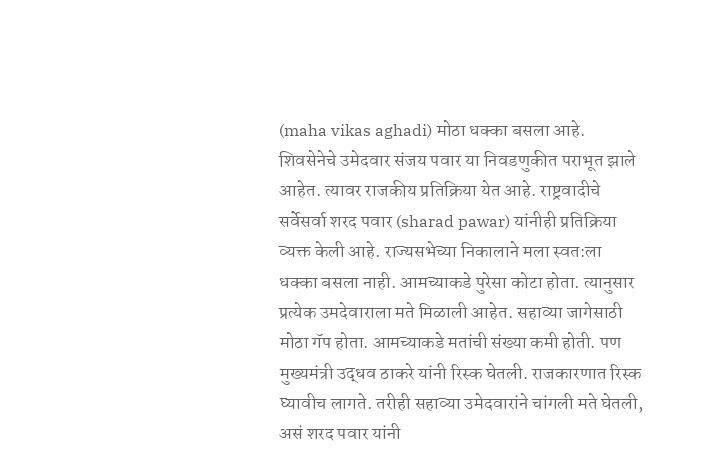(maha vikas aghadi) मोठा धक्का बसला आहे. शिवसेनेचे उमेदवार संजय पवार या निवडणुकीत पराभूत झाले आहेत. त्यावर राजकीय प्रतिक्रिया येत आहे. राष्ट्रवादीचे सर्वेसर्वा शरद पवार (sharad pawar) यांनीही प्रतिक्रिया व्यक्त केली आहे. राज्यसभेच्या निकालाने मला स्वत:ला धक्का बसला नाही. आमच्याकडे पुरेसा कोटा होता. त्यानुसार प्रत्येक उमदेवाराला मते मिळाली आहेत. सहाव्या जागेसाठी मोठा गॅप होता. आमच्याकडे मतांची संख्या कमी होती. पण मुख्यमंत्री उद्धव ठाकरे यांनी रिस्क घेतली. राजकारणात रिस्क घ्यावीच लागते. तरीही सहाव्या उमेदवारांने चांगली मते घेतली, असं शरद पवार यांनी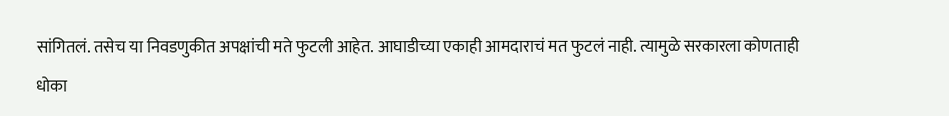सांगितलं. तसेच या निवडणुकीत अपक्षांची मते फुटली आहेत. आघाडीच्या एकाही आमदाराचं मत फुटलं नाही. त्यामुळे सरकारला कोणताही धोका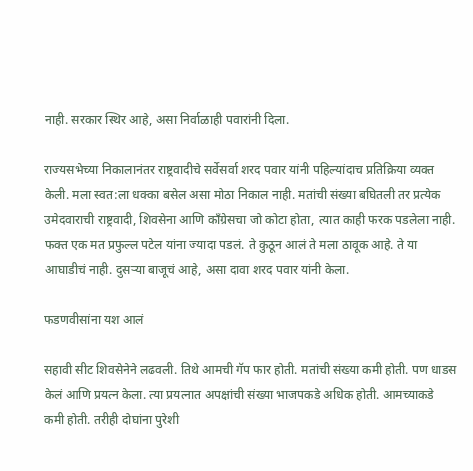नाही. सरकार स्थिर आहे, असा निर्वाळाही पवारांनी दिला.

राज्यसभेच्या निकालानंतर राष्ट्रवादीचे सर्वेसर्वा शरद पवार यांनी पहिल्यांदाच प्रतिक्रिया व्यक्त केली. मला स्वत:ला धक्का बसेल असा मोठा निकाल नाही. मतांची संख्या बघितली तर प्रत्येक उमेदवाराची राष्ट्रवादी, शिवसेना आणि काँग्रेसचा जो कोटा होता, त्यात काही फरक पडलेला नाही. फक्त एक मत प्रफुल्ल पटेल यांना ज्यादा पडलं. ते कुठून आलं ते मला ठावूक आहे. ते या आघाडीचं नाही. दुसऱ्या बाजूचं आहे, असा दावा शरद पवार यांनी केला.

फडणवीसांना यश आलं

सहावी सीट शिवसेनेने लढवली. तिथे आमची गॅप फार होती. मतांची संख्या कमी होती. पण धाडस केलं आणि प्रयत्न केला. त्या प्रयत्नात अपक्षांची संख्या भाजपकडे अधिक होती. आमच्याकडे कमी होती. तरीही दोघांना पुरेशी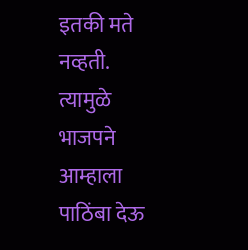इतकी मते नव्हती. त्यामुळे भाजपने आम्हाला पाठिंबा देऊ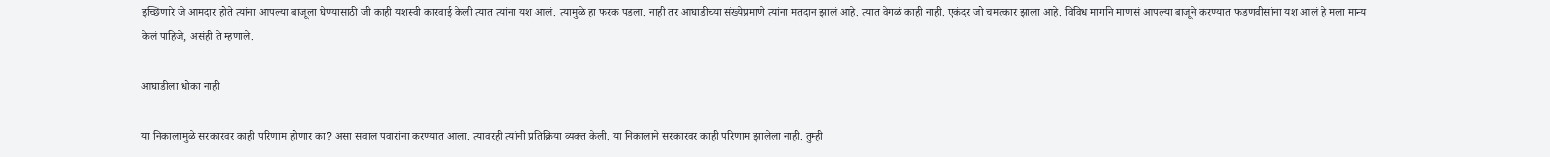इच्छिणारे जे आमदार होते त्यांना आपल्या बाजूला घेण्यासाठी जी काही यशस्वी कारवाई केली त्यात त्यांना यश आलं. त्यामुळे हा फरक पडला. नाही तर आघाडीच्या संख्येप्रमाणे त्यांना मतदान झालं आहे. त्यात वेगळं काही नाही. एकंदर जो चमत्कार झाला आहे. विविध मार्गाने माणसं आपल्या बाजूने करण्यात फडणवीसांना यश आलं हे मला मान्य केलं पाहिजे, असंही ते म्हणाले.

आघाडीला धोका नाही

या निकालामुळे सरकारवर काही परिणाम होणार का? असा सवाल पवारांना करण्यात आला. त्यावरही त्यांनी प्रतिक्रिया व्यक्त केली. या निकालाने सरकारवर काही परिणाम झालेला नाही. तुम्ही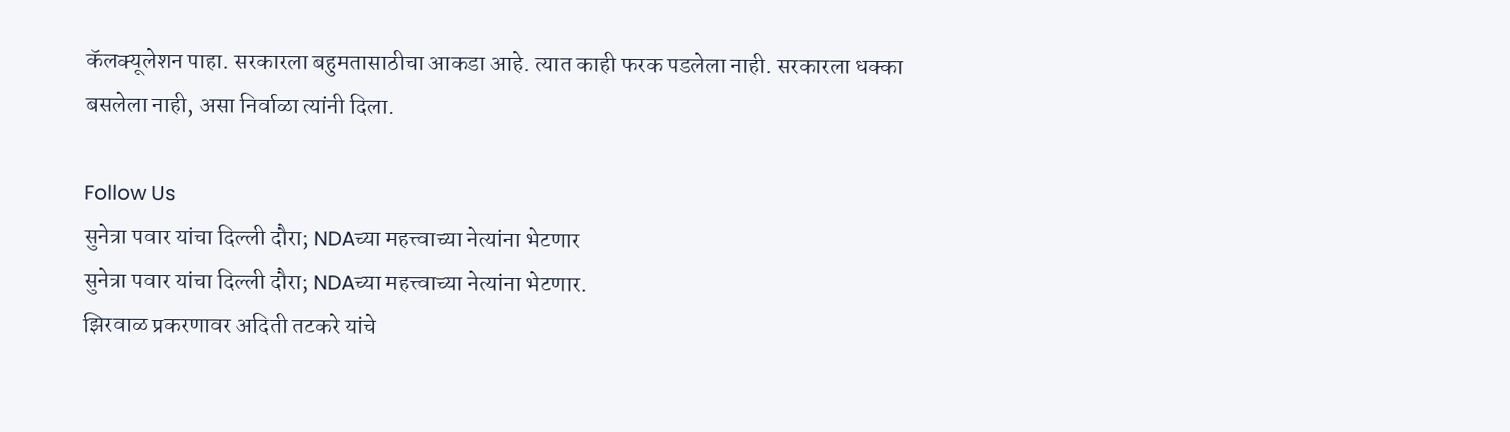कॅलक्यूलेशन पाहा. सरकारला बहुमतासाठीचा आकडा आहे. त्यात काही फरक पडलेला नाही. सरकारला धक्का बसलेला नाही, असा निर्वाळा त्यांनी दिला.

Follow Us
सुनेत्रा पवार यांचा दिल्ली दौरा; NDAच्या महत्त्वाच्या नेत्यांना भेटणार
सुनेत्रा पवार यांचा दिल्ली दौरा; NDAच्या महत्त्वाच्या नेत्यांना भेटणार.
झिरवाळ प्रकरणावर अदिती तटकरे यांचे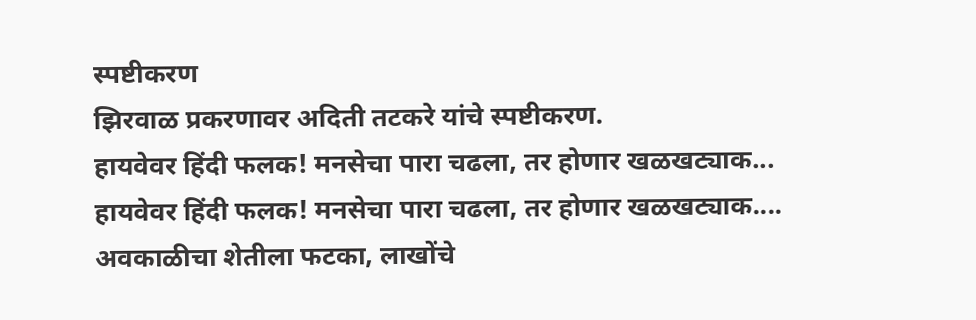स्पष्टीकरण
झिरवाळ प्रकरणावर अदिती तटकरे यांचे स्पष्टीकरण.
हायवेवर हिंदी फलक! मनसेचा पारा चढला, तर होणार खळखट्याक...
हायवेवर हिंदी फलक! मनसेचा पारा चढला, तर होणार खळखट्याक....
अवकाळीचा शेतीला फटका, लाखोंचे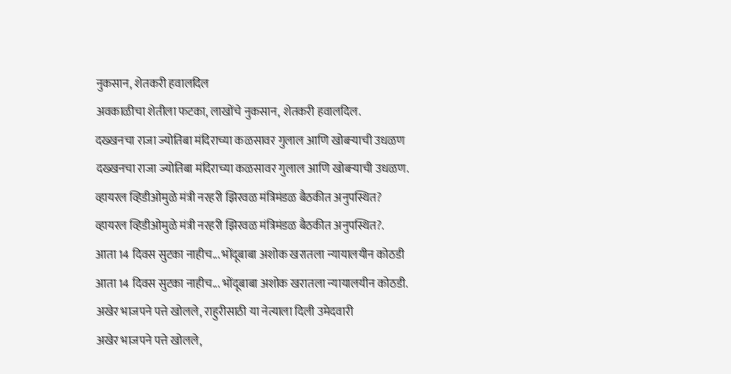नुकसान, शेतकरी हवालदिल
अवकाळीचा शेतीला फटका, लाखोंचे नुकसान, शेतकरी हवालदिल.
दख्खनचा राजा ज्योतिबा मंदिराच्या कळसावर गुलाल आणि खोबऱ्याची उधळण
दख्खनचा राजा ज्योतिबा मंदिराच्या कळसावर गुलाल आणि खोबऱ्याची उधळण.
व्हायरल व्हिडीओमुळे मंत्री नरहरी झिरवळ मंत्रिमंडळ बैठकीत अनुपस्थित?
व्हायरल व्हिडीओमुळे मंत्री नरहरी झिरवळ मंत्रिमंडळ बैठकीत अनुपस्थित?.
आता 14 दिवस सुटका नाहीच... भोंदूबाबा अशोक खरातला न्यायालयीन कोठडी
आता 14 दिवस सुटका नाहीच... भोंदूबाबा अशोक खरातला न्यायालयीन कोठडी.
अखेर भाजपने पत्ते खोलले, राहुरीसाठी या नेत्याला दिली उमेदवारी
अखेर भाजपने पत्ते खोलले,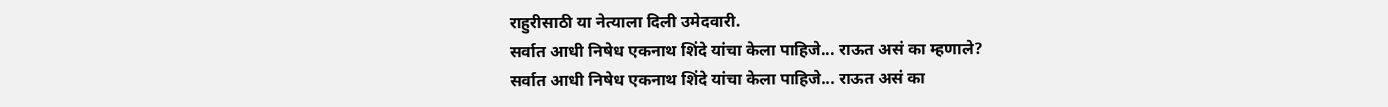राहुरीसाठी या नेत्याला दिली उमेदवारी.
सर्वात आधी निषेध एकनाथ शिंदे यांचा केला पाहिजे... राऊत असं का म्हणाले?
सर्वात आधी निषेध एकनाथ शिंदे यांचा केला पाहिजे... राऊत असं का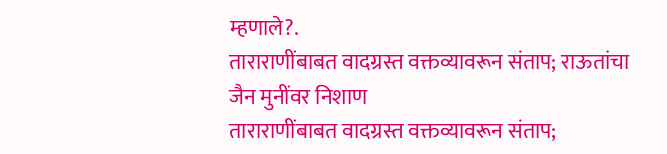म्हणाले?.
ताराराणींबाबत वादग्रस्त वक्तव्यावरून संताप; राऊतांचा जैन मुनींवर निशाण
ताराराणींबाबत वादग्रस्त वक्तव्यावरून संताप;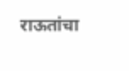राऊतांचा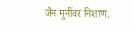जैन मुनींवर निशाण.